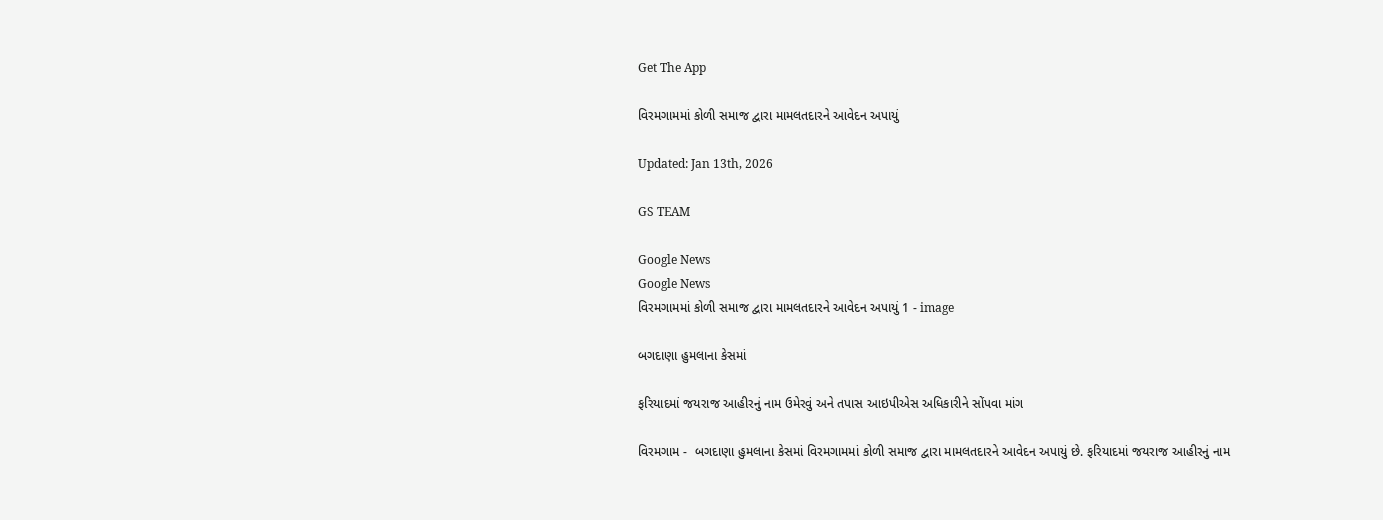Get The App

વિરમગામમાં કોળી સમાજ દ્વારા મામલતદારને આવેદન અપાયું

Updated: Jan 13th, 2026

GS TEAM

Google News
Google News
વિરમગામમાં કોળી સમાજ દ્વારા મામલતદારને આવેદન અપાયું 1 - image

બગદાણા હુમલાના કેસમાં

ફરિયાદમાં જયરાજ આહીરનું નામ ઉમેરવું અને તપાસ આઇપીએસ અધિકારીને સોંપવા માંગ

વિરમગામ -  બગદાણા હુમલાના કેસમાં વિરમગામમાં કોળી સમાજ દ્વારા મામલતદારને આવેદન અપાયું છે. ફરિયાદમાં જયરાજ આહીરનું નામ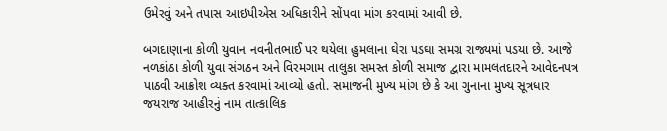ઉમેરવું અને તપાસ આઇપીએસ અધિકારીને સોંપવા માંગ કરવામાં આવી છે.

બગદાણાના કોળી યુવાન નવનીતભાઈ પર થયેલા હુમલાના ઘેરા પડઘા સમગ્ર રાજ્યમાં પડયા છે. આજે નળકાંઠા કોળી યુવા સંગઠન અને વિરમગામ તાલુકા સમસ્ત કોળી સમાજ દ્વારા મામલતદારને આવેદનપત્ર પાઠવી આક્રોશ વ્યક્ત કરવામાં આવ્યો હતો. સમાજની મુખ્ય માંગ છે કે આ ગુનાના મુખ્ય સૂત્રધાર જયરાજ આહીરનું નામ તાત્કાલિક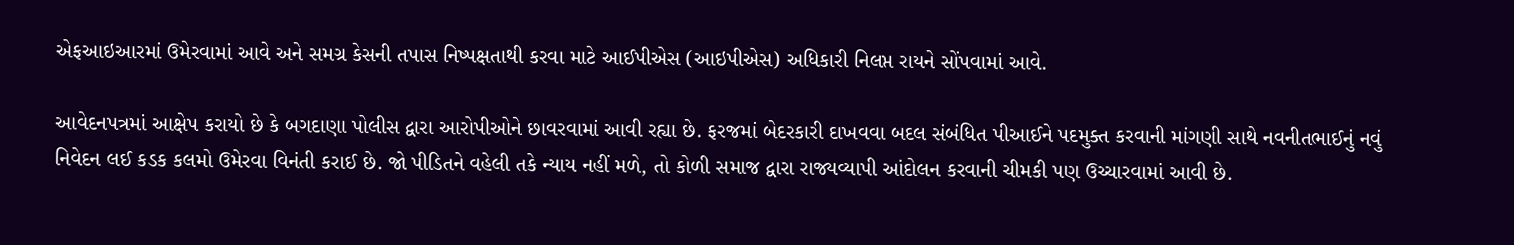એફઆઇઆરમાં ઉમેરવામાં આવે અને સમગ્ર કેસની તપાસ નિષ્પક્ષતાથી કરવા માટે આઈપીએસ (આઇપીએસ) અધિકારી નિલપ્ત રાયને સોંપવામાં આવે.

આવેદનપત્રમાં આક્ષેપ કરાયો છે કે બગદાણા પોલીસ દ્વારા આરોપીઓને છાવરવામાં આવી રહ્યા છે. ફરજમાં બેદરકારી દાખવવા બદલ સંબંધિત પીઆઈને પદમુક્ત કરવાની માંગણી સાથે નવનીતભાઈનું નવું નિવેદન લઈ કડક કલમો ઉમેરવા વિનંતી કરાઈ છે. જો પીડિતને વહેલી તકે ન્યાય નહીં મળે, તો કોળી સમાજ દ્વારા રાજ્યવ્યાપી આંદોલન કરવાની ચીમકી પણ ઉચ્ચારવામાં આવી છે.